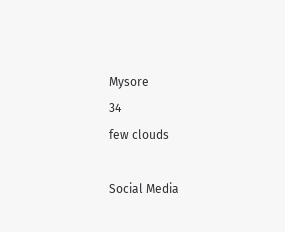Mysore
34
few clouds

Social Media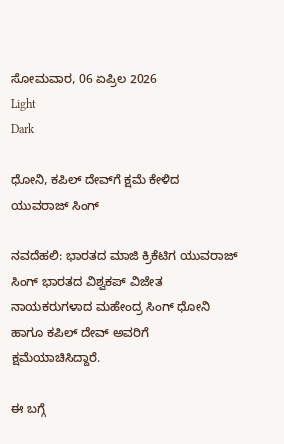ಸೋಮವಾರ, 06 ಏಪ್ರಿಲ 2026
Light
Dark

ಧೋನಿ, ಕಪಿಲ್‌ ದೇವ್‌ಗೆ ಕ್ಷಮೆ ಕೇಳಿದ ಯುವರಾಜ್‌ ಸಿಂಗ್‌

ನವದೆಹಲಿ: ಭಾರತದ ಮಾಜಿ ಕ್ರಿಕೆಟಿಗ ಯುವರಾಜ್ ಸಿಂಗ್‌ ಭಾರತದ ವಿಶ್ವಕಪ್‌ ವಿಜೇತ ನಾಯಕರುಗಳಾದ ಮಹೇಂದ್ರ ಸಿಂಗ್‌ ಧೋನಿ ಹಾಗೂ ಕಪಿಲ್‌ ದೇವ್‌ ಅವರಿಗೆ ಕ್ಷಮೆಯಾಚಿಸಿದ್ದಾರೆ.

ಈ ಬಗ್ಗೆ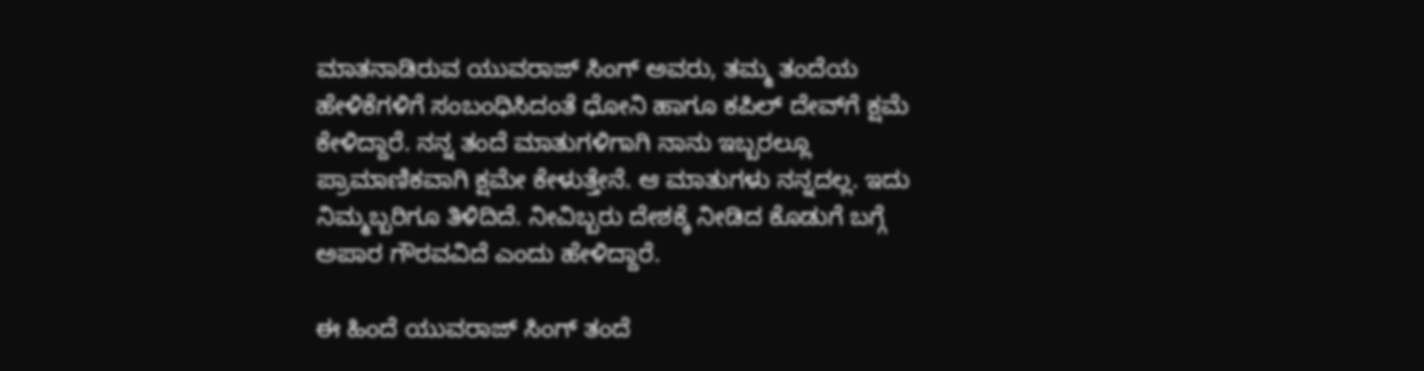ಮಾತನಾಡಿರುವ ಯುವರಾಜ್‌ ಸಿಂಗ್‌ ಅವರು, ತಮ್ಮ ತಂದೆಯ ಹೇಳಿಕೆಗಳಿಗೆ ಸಂಬಂಧಿಸಿದಂತೆ ಧೋನಿ ಹಾಗೂ ಕಪಿಲ್‌ ದೇವ್‌ಗೆ ಕ್ಷಮೆ ಕೇಳಿದ್ದಾರೆ. ನನ್ನ ತಂದೆ ಮಾತುಗಳಿಗಾಗಿ ನಾನು ಇಬ್ಬರಲ್ಲೂ ಪ್ರಾಮಾಣಿಕವಾಗಿ ಕ್ಷಮೇ ಕೇಳುತ್ತೇನೆ. ಆ ಮಾತುಗಳು ನನ್ನದಲ್ಲ. ಇದು ನಿಮ್ಮಬ್ಬರಿಗೂ ತಿಳಿದಿದೆ. ನೀವಿಬ್ಬರು ದೇಶಕ್ಕೆ ನೀಡಿದ ಕೊಡುಗೆ ಬಗ್ಗೆ ಅಪಾರ ಗೌರವವಿದೆ ಎಂದು ಹೇಳಿದ್ದಾರೆ.

ಈ ಹಿಂದೆ ಯುವರಾಜ್‌ ಸಿಂಗ್‌ ತಂದೆ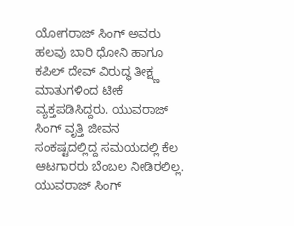ಯೋಗರಾಜ್‌ ಸಿಂಗ್‌ ಅವರು ಹಲವು ಬಾರಿ ಧೋನಿ ಹಾಗೂ ಕಪಿಲ್‌ ದೇವ್‌ ವಿರುದ್ಧ ತೀಕ್ಷ್ಣ ಮಾತುಗಳಿಂದ ಟೀಕೆ ವ್ಯಕ್ತಪಡಿಸಿದ್ದರು. ಯುವರಾಜ್‌ ಸಿಂಗ್‌ ವೃತ್ತಿ ಜೀವನ ಸಂಕಷ್ಟದಲ್ಲಿದ್ದ ಸಮಯದಲ್ಲಿ ಕೆಲ ಆಟಗಾರರು ಬೆಂಬಲ ನೀಡಿರಲಿಲ್ಲ. ಯುವರಾಜ್‌ ಸಿಂಗ್‌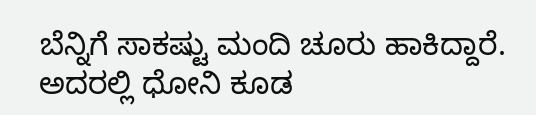ಬೆನ್ನಿಗೆ ಸಾಕಷ್ಟು ಮಂದಿ ಚೂರು ಹಾಕಿದ್ದಾರೆ. ಅದರಲ್ಲಿ ಧೋನಿ ಕೂಡ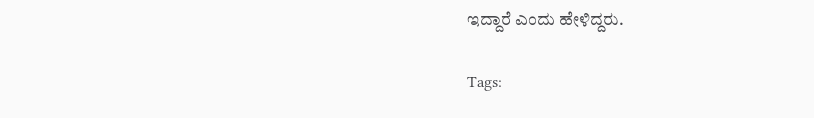ಇದ್ದಾರೆ ಎಂದು ಹೇಳಿದ್ದರು.

Tags: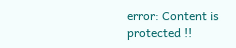error: Content is protected !!